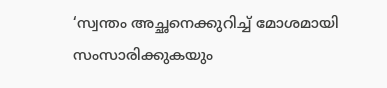‘സ്വന്തം അച്ഛനെക്കുറിച്ച് മോശമായി സംസാരിക്കുകയും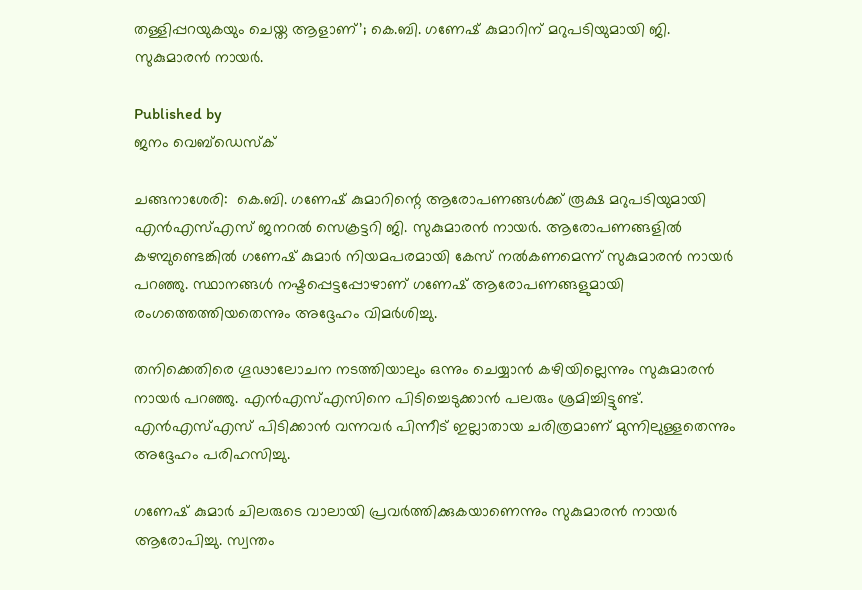തള്ളിപ്പറയുകയും ചെയ്ത ആളാണ്’; കെ.ബി. ഗണേഷ് കുമാറിന് മറുപടിയുമായി ജി. സുകുമാരൻ നായർ.

Published by
ജനം വെബ്‌ഡെസ്ക്

ചങ്ങനാശേരി:  കെ.ബി. ഗണേഷ് കുമാറിന്റെ ആരോപണങ്ങൾക്ക് രൂക്ഷ മറുപടിയുമായി എൻഎസ്എസ് ജനറൽ സെക്രട്ടറി ജി. സുകുമാരൻ നായർ. ആരോപണങ്ങളിൽ കഴമ്പുണ്ടെങ്കിൽ ഗണേഷ് കുമാർ നിയമപരമായി കേസ് നൽകണമെന്ന് സുകുമാരൻ നായർ പറഞ്ഞു. സ്ഥാനങ്ങൾ നഷ്ടപ്പെട്ടപ്പോഴാണ് ഗണേഷ് ആരോപണങ്ങളുമായി രംഗത്തെത്തിയതെന്നും അദ്ദേഹം വിമർശിച്ചു.

തനിക്കെതിരെ ഗൂഢാലോചന നടത്തിയാലും ഒന്നും ചെയ്യാൻ കഴിയില്ലെന്നും സുകുമാരൻ നായർ പറഞ്ഞു. എൻഎസ്എസിനെ പിടിച്ചെടുക്കാൻ പലരും ശ്രമിച്ചിട്ടുണ്ട്. എൻഎസ്എസ് പിടിക്കാൻ വന്നവർ പിന്നീട് ഇല്ലാതായ ചരിത്രമാണ് മുന്നിലുള്ളതെന്നും അദ്ദേഹം പരിഹസിച്ചു.

ഗണേഷ് കുമാർ ചിലരുടെ വാലായി പ്രവർത്തിക്കുകയാണെന്നും സുകുമാരൻ നായർ ആരോപിച്ചു. സ്വന്തം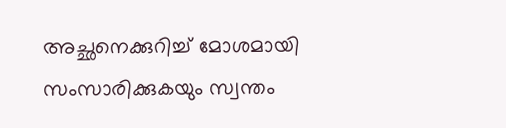അച്ഛനെക്കുറിച്ച് മോശമായി സംസാരിക്കുകയും സ്വന്തം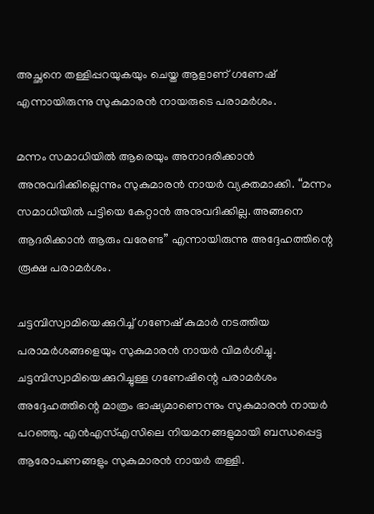അച്ഛനെ തള്ളിപ്പറയുകയും ചെയ്ത ആളാണ് ഗണേഷ് എന്നായിരുന്നു സുകുമാരൻ നായരുടെ പരാമർശം.

മന്നം സമാധിയിൽ ആരെയും അനാദരിക്കാൻ അനുവദിക്കില്ലെന്നും സുകുമാരൻ നായർ വ്യക്തമാക്കി. “മന്നം സമാധിയിൽ പട്ടിയെ കേറ്റാൻ അനുവദിക്കില്ല. അങ്ങനെ ആദരിക്കാൻ ആരും വരേണ്ട” എന്നായിരുന്നു അദ്ദേഹത്തിന്റെ രൂക്ഷ പരാമർശം.

ചട്ടമ്പിസ്വാമിയെക്കുറിച്ച് ഗണേഷ് കുമാർ നടത്തിയ പരാമർശങ്ങളെയും സുകുമാരൻ നായർ വിമർശിച്ചു. ചട്ടമ്പിസ്വാമിയെക്കുറിച്ചുള്ള ഗണേഷിന്റെ പരാമർശം അദ്ദേഹത്തിന്റെ മാത്രം ഭാഷ്യമാണെന്നും സുകുമാരൻ നായർ പറഞ്ഞു. എൻഎസ്എസിലെ നിയമനങ്ങളുമായി ബന്ധപ്പെട്ട ആരോപണങ്ങളും സുകുമാരൻ നായർ തള്ളി.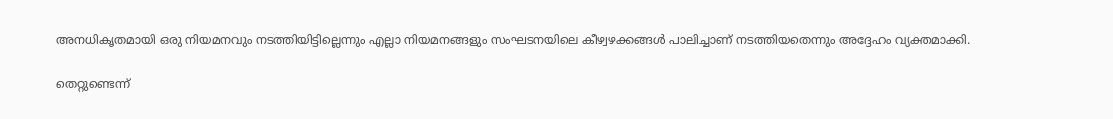അനധികൃതമായി ഒരു നിയമനവും നടത്തിയിട്ടില്ലെന്നും എല്ലാ നിയമനങ്ങളും സംഘടനയിലെ കീഴ്വഴക്കങ്ങൾ പാലിച്ചാണ് നടത്തിയതെന്നും അദ്ദേഹം വ്യക്തമാക്കി.

തെറ്റുണ്ടെന്ന്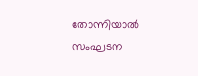തോന്നിയാൽ സംഘടന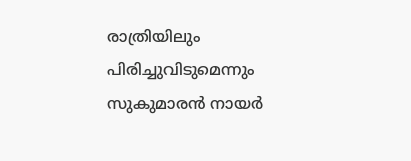രാത്രിയിലും പിരിച്ചുവിടുമെന്നും സുകുമാരൻ നായർ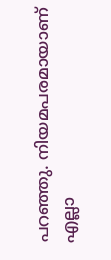പറഞ്ഞു. നിയമപരമായാണ് എല്ലാ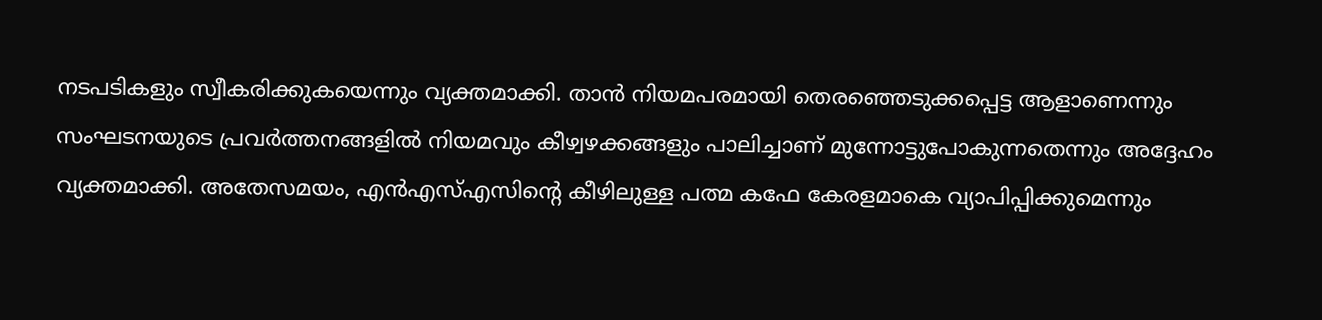നടപടികളും സ്വീകരിക്കുകയെന്നും വ്യക്തമാക്കി. താൻ നിയമപരമായി തെരഞ്ഞെടുക്കപ്പെട്ട ആളാണെന്നും സംഘടനയുടെ പ്രവർത്തനങ്ങളിൽ നിയമവും കീഴ്വഴക്കങ്ങളും പാലിച്ചാണ് മുന്നോട്ടുപോകുന്നതെന്നും അദ്ദേഹം വ്യക്തമാക്കി. അതേസമയം, എൻഎസ്എസിന്റെ കീഴിലുള്ള പത്മ കഫേ കേരളമാകെ വ്യാപിപ്പിക്കുമെന്നും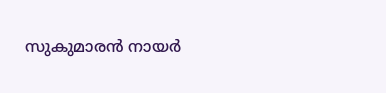സുകുമാരൻ നായർ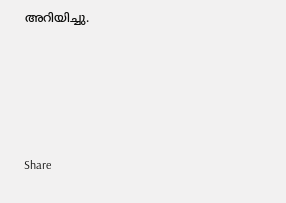അറിയിച്ചു.





Share